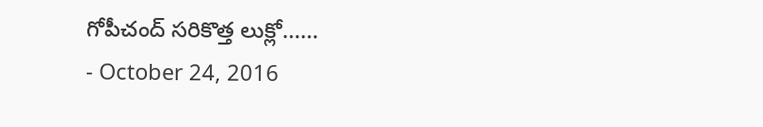గోపీచంద్ సరికొత్త లుక్లో......
- October 24, 2016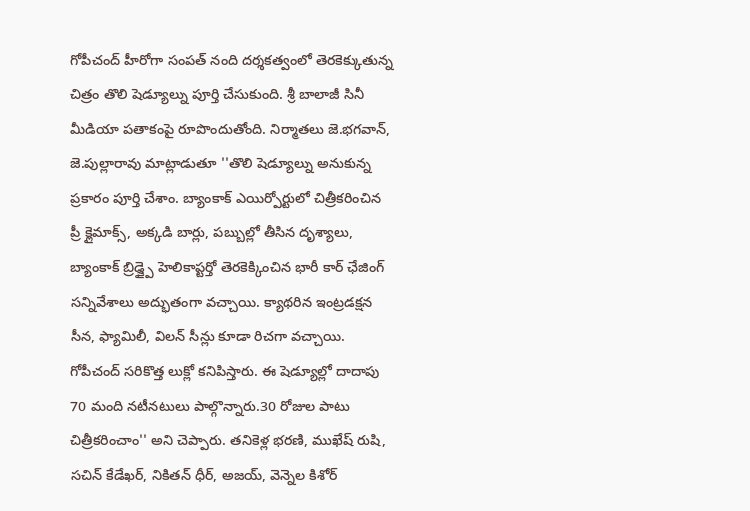గోపీచంద్ హీరోగా సంపత్ నంది దర్శకత్వంలో తెరకెక్కుతున్న చిత్రం తొలి షెడ్యూల్ను పూర్తి చేసుకుంది. శ్రీ బాలాజీ సినీ మీడియా పతాకంపై రూపొందుతోంది. నిర్మాతలు జె.భగవాన్, జె.పుల్లారావు మాట్లాడుతూ ''తొలి షెడ్యూల్ను అనుకున్న ప్రకారం పూర్తి చేశాం. బ్యాంకాక్ ఎయిర్పోర్టులో చిత్రీకరించిన ప్రీ క్లైమాక్స్, అక్కడి బార్లు, పబ్బుల్లో తీసిన దృశ్యాలు, బ్యాంకాక్ బ్రిడ్జ్పై హెలికాప్టర్తో తెరకెక్కించిన భారీ కార్ ఛేజింగ్ సన్నివేశాలు అద్భుతంగా వచ్చాయి. క్యాథరిన ఇంట్రడక్షన సీన, ఫ్యామిలీ, విలన్ సీన్లు కూడా రిచగా వచ్చాయి. గోపీచంద్ సరికొత్త లుక్లో కనిపిస్తారు. ఈ షెడ్యూల్లో దాదాపు 70 మంది నటీనటులు పాల్గొన్నారు.30 రోజుల పాటు చిత్రీకరించాం'' అని చెప్పారు. తనికెళ్ల భరణి, ముఖేష్ రుషి, సచిన్ కేడేఖర్, నికితన్ ధీర్, అజయ్, వెన్నెల కిశోర్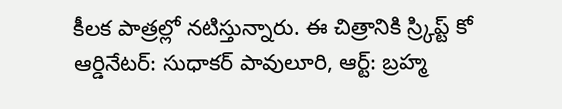కీలక పాత్రల్లో నటిస్తున్నారు. ఈ చిత్రానికి స్ర్కిప్ట్ కో ఆర్డినేటర్: సుధాకర్ పావులూరి, ఆర్ట్: బ్రహ్మ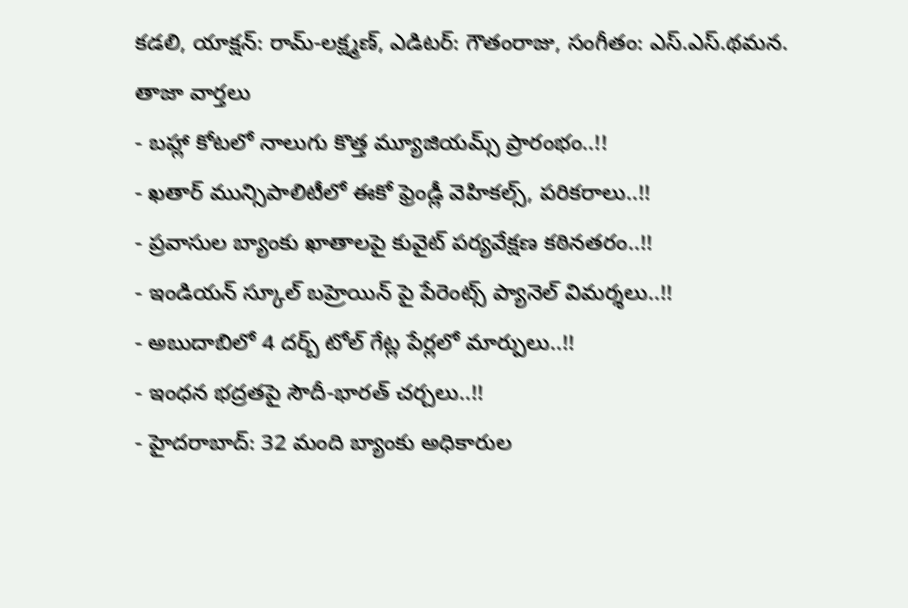కడలి, యాక్షన్: రామ్-లక్ష్మణ్, ఎడిటర్: గౌతంరాజు, సంగీతం: ఎస్.ఎస్.థమన.
తాజా వార్తలు
- బహ్లా కోటలో నాలుగు కొత్త మ్యూజియమ్స్ ప్రారంభం..!!
- ఖతార్ మున్సిపాలిటీలో ఈకో ఫ్రెండ్లీ వెహికల్స్, పరికరాలు..!!
- ప్రవాసుల బ్యాంకు ఖాతాలపై కువైట్ పర్యవేక్షణ కఠినతరం..!!
- ఇండియన్ స్కూల్ బహ్రెయిన్ పై పేరెంట్స్ ప్యానెల్ విమర్శలు..!!
- అబుదాబిలో 4 దర్బ్ టోల్ గేట్ల పేర్లలో మార్పులు..!!
- ఇంధన భద్రతపై సౌదీ-భారత్ చర్చలు..!!
- హైదరాబాద్: 32 మంది బ్యాంకు అధికారుల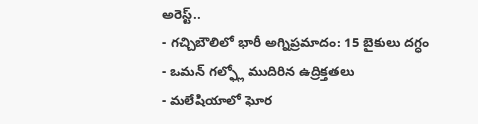అరెస్ట్..
- గచ్చిబౌలిలో భారీ అగ్నిప్రమాదం: 15 బైకులు దగ్ధం
- ఒమన్ గల్ఫ్లో ముదిరిన ఉద్రిక్తతలు
- మలేషియాలో ఘోర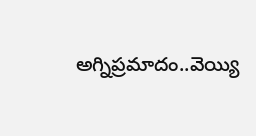అగ్నిప్రమాదం..వెయ్యి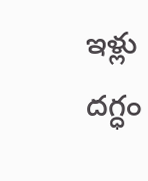ఇళ్లు దగ్ధం